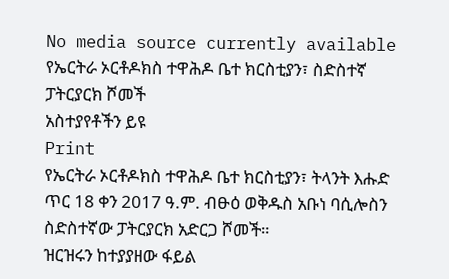No media source currently available
የኤርትራ ኦርቶዶክስ ተዋሕዶ ቤተ ክርስቲያን፣ ስድስተኛ ፓትርያርክ ሾመች
አስተያየቶችን ይዩ
Print
የኤርትራ ኦርቶዶክስ ተዋሕዶ ቤተ ክርስቲያን፣ ትላንት እሑድ ጥር 18 ቀን 2017 ዓ.ም. ብፁዕ ወቅዱስ አቡነ ባሲሎስን ስድስተኛው ፓትርያርክ አድርጋ ሾመች።
ዝርዝሩን ከተያያዘው ፋይል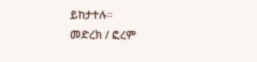ይከታተሉ።
መድረክ / ፎረም